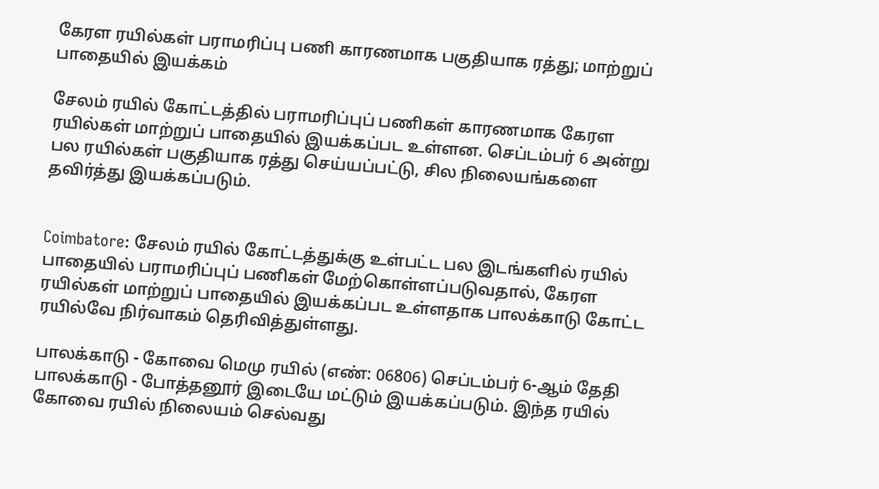கேரள ரயில்கள் பராமரிப்பு பணி காரணமாக பகுதியாக ரத்து; மாற்றுப் பாதையில் இயக்கம்

சேலம் ரயில் கோட்டத்தில் பராமரிப்புப் பணிகள் காரணமாக கேரள ரயில்கள் மாற்றுப் பாதையில் இயக்கப்பட உள்ளன. செப்டம்பர் 6 அன்று பல ரயில்கள் பகுதியாக ரத்து செய்யப்பட்டு, சில நிலையங்களை தவிர்த்து இயக்கப்படும்.


Coimbatore: சேலம் ரயில் கோட்டத்துக்கு உள்பட்ட பல இடங்களில் ரயில் பாதையில் பராமரிப்புப் பணிகள் மேற்கொள்ளப்படுவதால், கேரள ரயில்கள் மாற்றுப் பாதையில் இயக்கப்பட உள்ளதாக பாலக்காடு கோட்ட ரயில்வே நிர்வாகம் தெரிவித்துள்ளது.

பாலக்காடு - கோவை மெமு ரயில் (எண்: 06806) செப்டம்பர் 6-ஆம் தேதி பாலக்காடு - போத்தனூர் இடையே மட்டும் இயக்கப்படும். இந்த ரயில் கோவை ரயில் நிலையம் செல்வது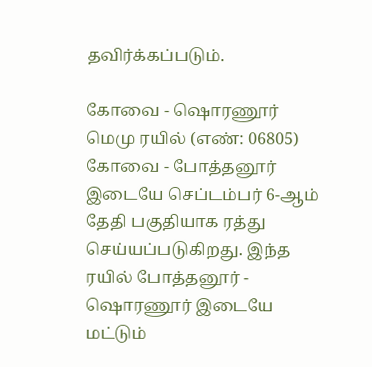தவிர்க்கப்படும்.

கோவை - ஷொரணூர் மெமு ரயில் (எண்: 06805) கோவை - போத்தனூர் இடையே செப்டம்பர் 6-ஆம் தேதி பகுதியாக ரத்து செய்யப்படுகிறது. இந்த ரயில் போத்தனூர் - ஷொரணூர் இடையே மட்டும்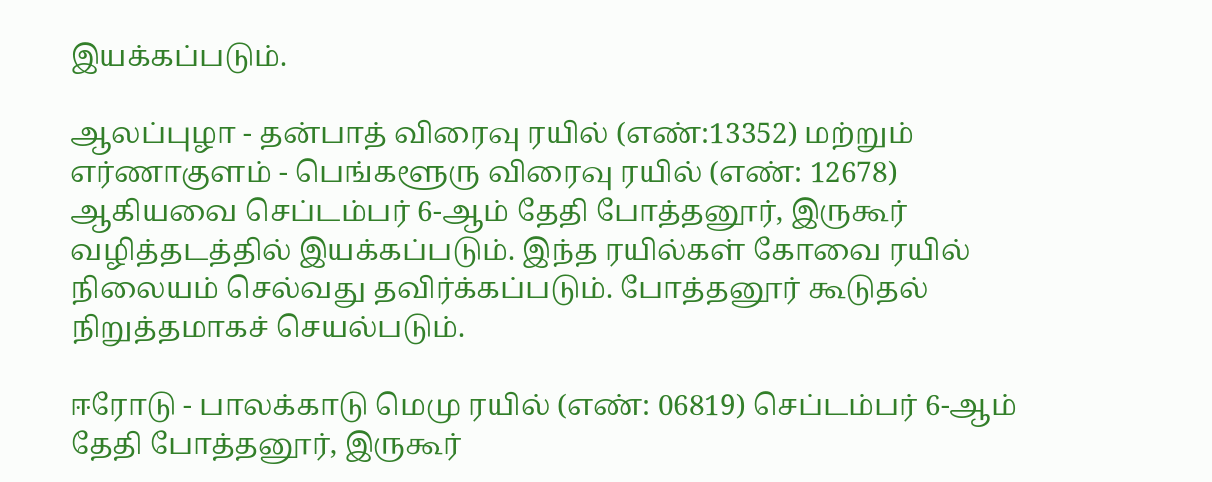இயக்கப்படும்.

ஆலப்புழா - தன்பாத் விரைவு ரயில் (எண்:13352) மற்றும் எர்ணாகுளம் - பெங்களூரு விரைவு ரயில் (எண்: 12678) ஆகியவை செப்டம்பர் 6-ஆம் தேதி போத்தனூர், இருகூர் வழித்தடத்தில் இயக்கப்படும். இந்த ரயில்கள் கோவை ரயில் நிலையம் செல்வது தவிர்க்கப்படும். போத்தனூர் கூடுதல் நிறுத்தமாகச் செயல்படும்.

ஈரோடு - பாலக்காடு மெமு ரயில் (எண்: 06819) செப்டம்பர் 6-ஆம் தேதி போத்தனூர், இருகூர்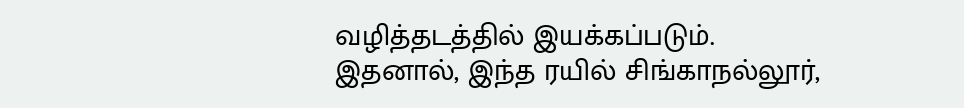வழித்தடத்தில் இயக்கப்படும். இதனால், இந்த ரயில் சிங்காநல்லூர்,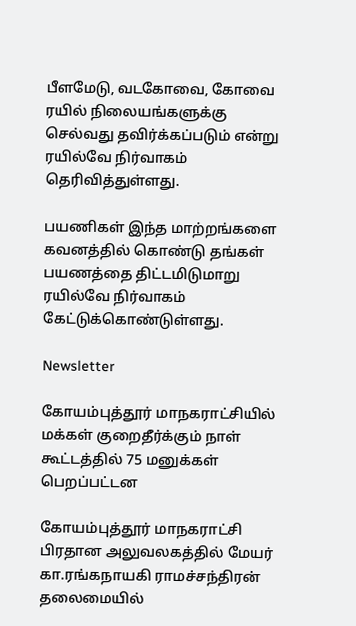பீளமேடு, வடகோவை, கோவை ரயில் நிலையங்களுக்கு செல்வது தவிர்க்கப்படும் என்று ரயில்வே நிர்வாகம் தெரிவித்துள்ளது.

பயணிகள் இந்த மாற்றங்களை கவனத்தில் கொண்டு தங்கள் பயணத்தை திட்டமிடுமாறு ரயில்வே நிர்வாகம் கேட்டுக்கொண்டுள்ளது.

Newsletter

கோயம்புத்தூர் மாநகராட்சியில் மக்கள் குறைதீர்க்கும் நாள் கூட்டத்தில் 75 மனுக்கள் பெறப்பட்டன

கோயம்புத்தூர் மாநகராட்சி பிரதான அலுவலகத்தில் மேயர் கா.ரங்கநாயகி ராமச்சந்திரன் தலைமையில்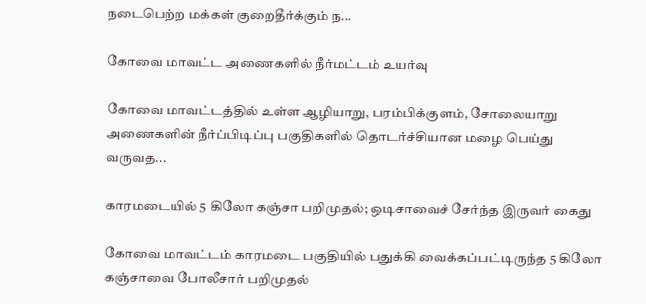நடைபெற்ற மக்கள் குறைதீர்க்கும் ந...

கோவை மாவட்ட அணைகளில் நீர்மட்டம் உயர்வு

கோவை மாவட்டத்தில் உள்ள ஆழியாறு, பரம்பிக்குளம், சோலையாறு அணைகளின் நீர்ப்பிடிப்பு பகுதிகளில் தொடர்ச்சியான மழை பெய்து வருவத...

காரமடையில் 5 கிலோ கஞ்சா பறிமுதல்; ஒடிசாவைச் சேர்ந்த இருவர் கைது

கோவை மாவட்டம் காரமடை பகுதியில் பதுக்கி வைக்கப்பட்டிருந்த 5 கிலோ கஞ்சாவை போலீசார் பறிமுதல்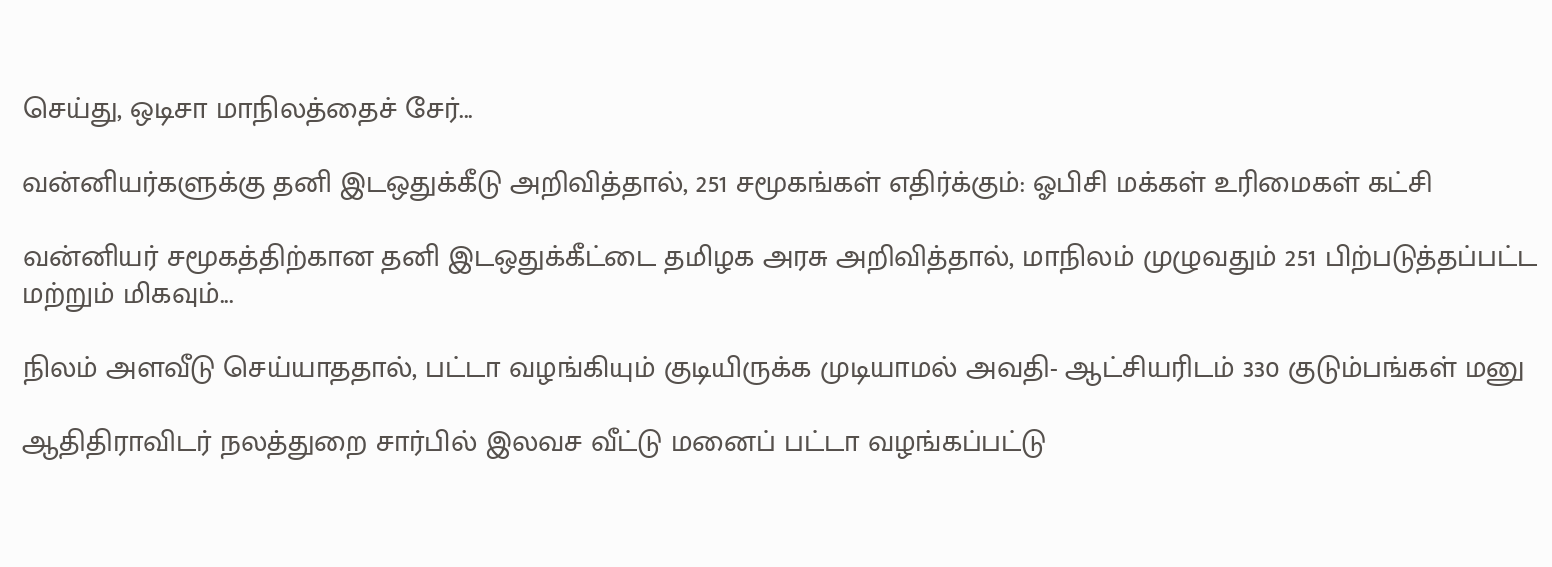செய்து, ஒடிசா மாநிலத்தைச் சேர்...

வன்னியர்களுக்கு தனி இடஒதுக்கீடு அறிவித்தால், 251 சமூகங்கள் எதிர்க்கும்: ஓபிசி மக்கள் உரிமைகள் கட்சி

வன்னியர் சமூகத்திற்கான தனி இடஒதுக்கீட்டை தமிழக அரசு அறிவித்தால், மாநிலம் முழுவதும் 251 பிற்படுத்தப்பட்ட மற்றும் மிகவும்...

நிலம் அளவீடு செய்யாததால், பட்டா வழங்கியும் குடியிருக்க முடியாமல் அவதி- ஆட்சியரிடம் 330 குடும்பங்கள் மனு

ஆதிதிராவிடர் நலத்துறை சார்பில் இலவச வீட்டு மனைப் பட்டா வழங்கப்பட்டு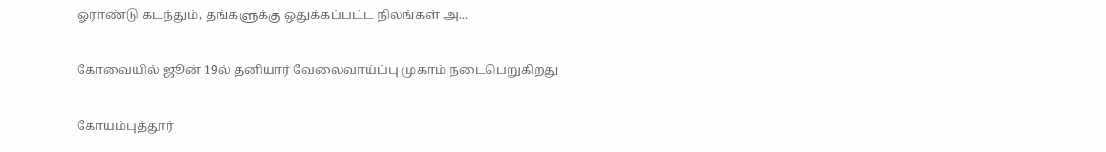ஓராண்டு கடந்தும், தங்களுக்கு ஒதுக்கப்பட்ட நிலங்கள் அ...

கோவையில் ஜூன் 19ல் தனியார் வேலைவாய்ப்பு முகாம் நடைபெறுகிறது

கோயம்புத்தூர்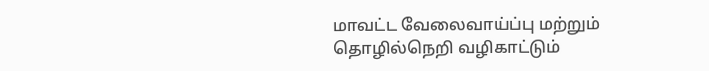மாவட்ட வேலைவாய்ப்பு மற்றும் தொழில்நெறி வழிகாட்டும்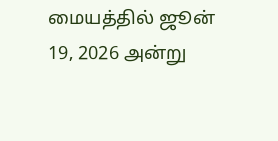மையத்தில் ஜூன் 19, 2026 அன்று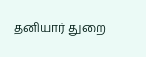தனியார் துறை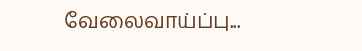வேலைவாய்ப்பு...